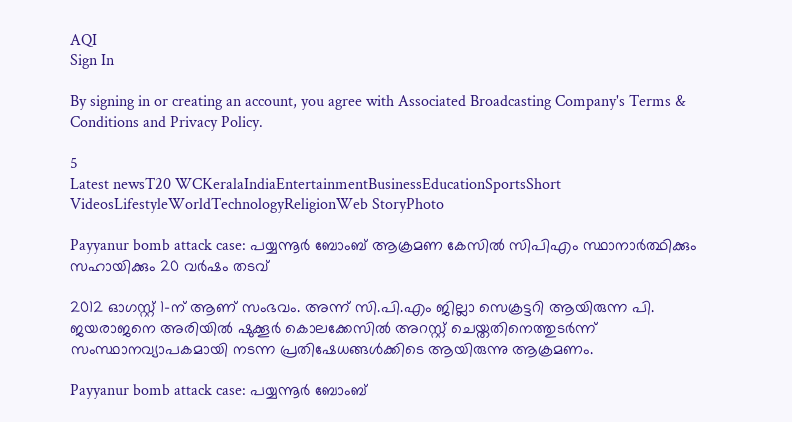AQI
Sign In

By signing in or creating an account, you agree with Associated Broadcasting Company's Terms & Conditions and Privacy Policy.

5
Latest newsT20 WCKeralaIndiaEntertainmentBusinessEducationSportsShort VideosLifestyleWorldTechnologyReligionWeb StoryPhoto

Payyanur bomb attack case: പയ്യന്നൂർ ബോംബ് ആക്രമണ കേസിൽ സിപിഎം സ്ഥാനാർത്ഥിക്കും സഹായിക്കും 20 വർഷം തടവ്

2012 ഓഗസ്റ്റ് 1-ന് ആണ് സംഭവം. അന്ന് സി.പി.എം ജില്ലാ സെക്രട്ടറി ആയിരുന്ന പി. ജയരാജനെ അരിയിൽ ഷുക്കൂർ കൊലക്കേസിൽ അറസ്റ്റ് ചെയ്തതിനെത്തുടർന്ന് സംസ്ഥാനവ്യാപകമായി നടന്ന പ്രതിഷേധങ്ങൾക്കിടെ ആയിരുന്നു ആക്രമണം.

Payyanur bomb attack case: പയ്യന്നൂർ ബോംബ്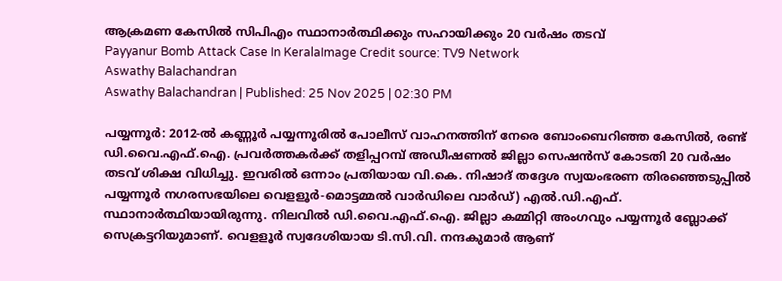ആക്രമണ കേസിൽ സിപിഎം സ്ഥാനാർത്ഥിക്കും സഹായിക്കും 20 വർഷം തടവ്
Payyanur Bomb Attack Case In KeralaImage Credit source: TV9 Network
Aswathy Balachandran
Aswathy Balachandran | Published: 25 Nov 2025 | 02:30 PM

പയ്യന്നൂർ: 2012-ൽ കണ്ണൂർ പയ്യന്നൂരിൽ പോലീസ് വാഹനത്തിന് നേരെ ബോംബെറിഞ്ഞ കേസിൽ, രണ്ട് ഡി.വൈ.എഫ്.ഐ. പ്രവർത്തകർക്ക് തളിപ്പറമ്പ് അഡീഷണൽ ജില്ലാ സെഷൻസ് കോടതി 20 വർഷം തടവ് ശിക്ഷ വിധിച്ചു. ഇവരിൽ ഒന്നാം പ്രതിയായ വി.കെ. നിഷാദ്‍ തദ്ദേശ സ്വയംഭരണ തിരഞ്ഞെടുപ്പിൽ പയ്യന്നൂർ നഗരസഭയിലെ വെളളൂർ-മൊട്ടമ്മൽ വാർഡിലെ വാർഡ്) എൽ.ഡി.എഫ്. സ്ഥാനാർത്ഥിയായിരുന്നു. നിലവിൽ ഡി.വൈ.എഫ്.ഐ. ജില്ലാ കമ്മിറ്റി അംഗവും പയ്യന്നൂർ ബ്ലോക്ക് സെക്രട്ടറിയുമാണ്. വെളളൂർ സ്വദേശിയായ ടി.സി.വി. നന്ദകുമാർ ആണ്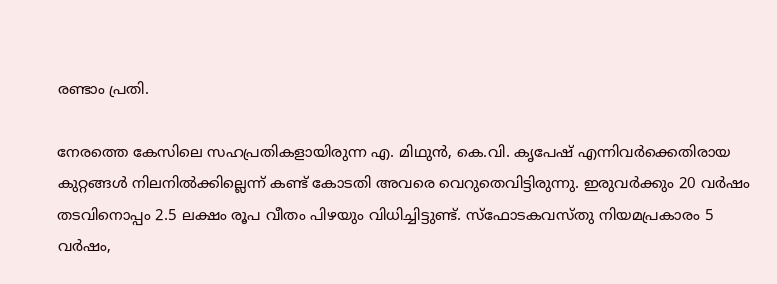രണ്ടാം പ്രതി.

നേരത്തെ കേസിലെ സഹപ്രതികളായിരുന്ന എ. മിഥുൻ, കെ.വി. കൃപേഷ് എന്നിവർക്കെതിരായ കുറ്റങ്ങൾ നിലനിൽക്കില്ലെന്ന് കണ്ട് കോടതി അവരെ വെറുതെവിട്ടിരുന്നു. ഇരുവർക്കും 20 വർഷം തടവിനൊപ്പം 2.5 ലക്ഷം രൂപ വീതം പിഴയും വിധിച്ചിട്ടുണ്ട്. സ്‌ഫോടകവസ്തു നിയമപ്രകാരം 5 വർഷം,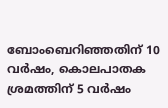ബോംബെറിഞ്ഞതിന് 10 വർഷം, കൊലപാതക ശ്രമത്തിന് 5 വർഷം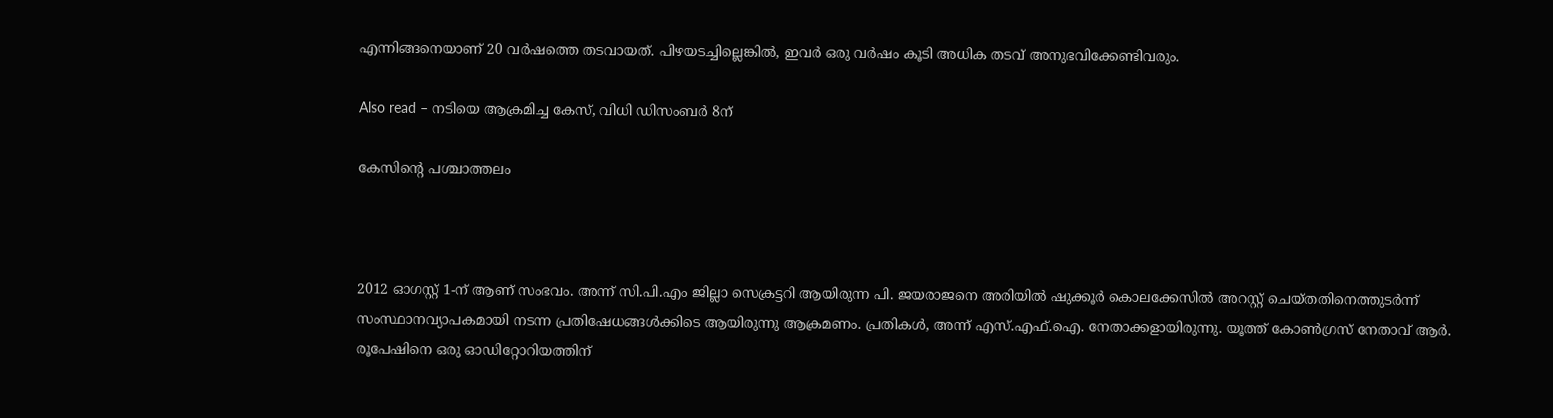എന്നിങ്ങനെയാണ് 20 വർഷത്തെ തടവായത്. പിഴയടച്ചില്ലെങ്കിൽ, ഇവർ ഒരു വർഷം കൂടി അധിക തടവ് അനുഭവിക്കേണ്ടിവരും.

Also read – നടിയെ ആക്രമിച്ച കേസ്, വിധി ഡിസംബർ 8ന്

കേസിന്റെ പശ്ചാത്തലം



2012 ഓഗസ്റ്റ് 1-ന് ആണ് സംഭവം. അന്ന് സി.പി.എം ജില്ലാ സെക്രട്ടറി ആയിരുന്ന പി. ജയരാജനെ അരിയിൽ ഷുക്കൂർ കൊലക്കേസിൽ അറസ്റ്റ് ചെയ്തതിനെത്തുടർന്ന് സംസ്ഥാനവ്യാപകമായി നടന്ന പ്രതിഷേധങ്ങൾക്കിടെ ആയിരുന്നു ആക്രമണം. പ്രതികൾ, അന്ന് എസ്.എഫ്.ഐ. നേതാക്കളായിരുന്നു. യൂത്ത് കോൺഗ്രസ് നേതാവ് ആർ. രൂപേഷിനെ ഒരു ഓഡിറ്റോറിയത്തിന്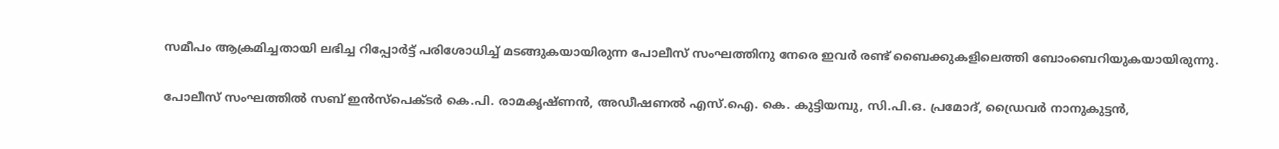സമീപം ആക്രമിച്ചതായി ലഭിച്ച റിപ്പോർട്ട് പരിശോധിച്ച് മടങ്ങുകയായിരുന്ന പോലീസ് സംഘത്തിനു നേരെ ഇവർ രണ്ട് ബൈക്കുകളിലെത്തി ബോംബെറിയുകയായിരുന്നു.

പോലീസ് സംഘത്തിൽ സബ് ഇൻസ്പെക്ടർ കെ.പി. രാമകൃഷ്ണൻ, അഡീഷണൽ എസ്.ഐ. കെ. കുട്ടിയമ്പു, സി.പി.ഒ. പ്രമോദ്, ഡ്രൈവർ നാനുകുട്ടൻ,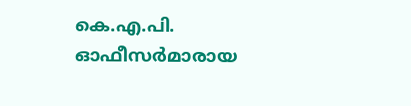കെ.എ.പി. ഓഫീസർമാരായ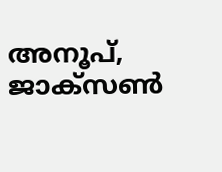അനൂപ്, ജാക്സൺ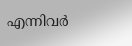എന്നിവർ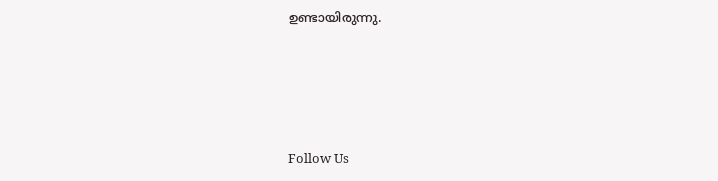ഉണ്ടായിരുന്നു.





Follow Us